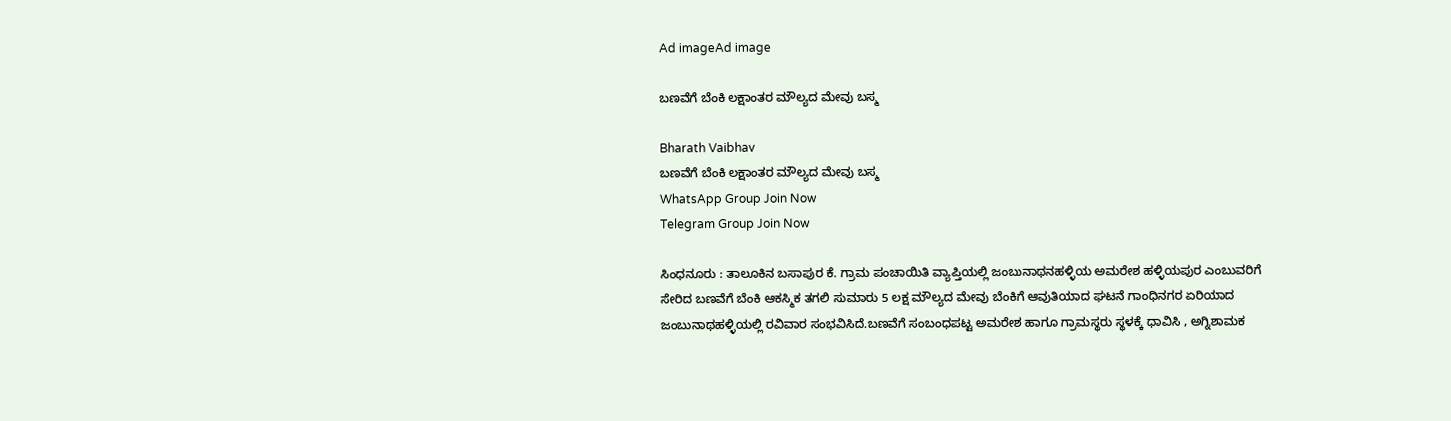Ad imageAd image

ಬಣವೆಗೆ ಬೆಂಕಿ ಲಕ್ಷಾಂತರ ಮೌಲ್ಯದ ಮೇವು ಬಸ್ಮ

Bharath Vaibhav
ಬಣವೆಗೆ ಬೆಂಕಿ ಲಕ್ಷಾಂತರ ಮೌಲ್ಯದ ಮೇವು ಬಸ್ಮ
WhatsApp Group Join Now
Telegram Group Join Now

ಸಿಂಧನೂರು : ತಾಲೂಕಿನ ಬಸಾಪುರ ಕೆ. ಗ್ರಾಮ ಪಂಚಾಯಿತಿ ವ್ಯಾಪ್ತಿಯಲ್ಲಿ ಜಂಬುನಾಥನಹಳ್ಳಿಯ ಅಮರೇಶ ಹಳ್ಳಿಯಪುರ ಎಂಬುವರಿಗೆ ಸೇರಿದ ಬಣವೆಗೆ ಬೆಂಕಿ ಆಕಸ್ಮಿಕ ತಗಲಿ ಸುಮಾರು 5 ಲಕ್ಷ ಮೌಲ್ಯದ ಮೇವು ಬೆಂಕಿಗೆ ಆವುತಿಯಾದ ಘಟನೆ ಗಾಂಧಿನಗರ ಏರಿಯಾದ ಜಂಬುನಾಥಹಳ್ಳಿಯಲ್ಲಿ ರವಿವಾರ ಸಂಭವಿಸಿದೆ.ಬಣವೆಗೆ ಸಂಬಂಧಪಟ್ಟ ಅಮರೇಶ ಹಾಗೂ ಗ್ರಾಮಸ್ಥರು ಸ್ಥಳಕ್ಕೆ ಧಾವಿಸಿ , ಅಗ್ನಿಶಾಮಕ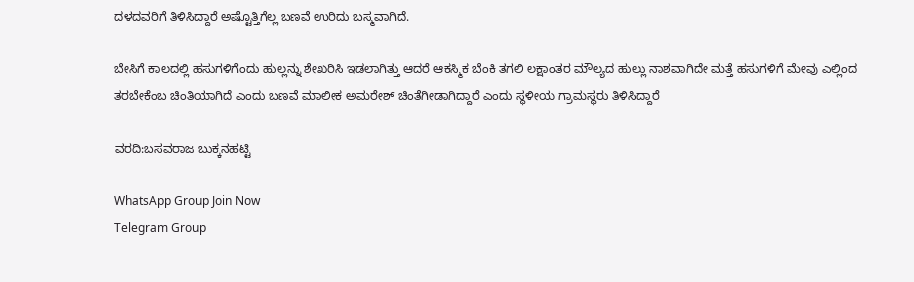ದಳದವರಿಗೆ ತಿಳಿಸಿದ್ದಾರೆ ಅಷ್ಟೊತ್ತಿಗೆಲ್ಲ ಬಣವೆ ಉರಿದು ಬಸ್ಮವಾಗಿದೆ.

ಬೇಸಿಗೆ ಕಾಲದಲ್ಲಿ ಹಸುಗಳಿಗೆಂದು ಹುಲ್ಲನ್ನು ಶೇಖರಿಸಿ ಇಡಲಾಗಿತ್ತು ಆದರೆ ಆಕಸ್ಮಿಕ ಬೆಂಕಿ ತಗಲಿ ಲಕ್ಷಾಂತರ ಮೌಲ್ಯದ ಹುಲ್ಲು ನಾಶವಾಗಿದೇ ಮತ್ತೆ ಹಸುಗಳಿಗೆ ಮೇವು ಎಲ್ಲಿಂದ ತರಬೇಕೆಂಬ ಚಿಂತಿಯಾಗಿದೆ ಎಂದು ಬಣವೆ ಮಾಲೀಕ ಅಮರೇಶ್ ಚಿಂತೆಗೀಡಾಗಿದ್ದಾರೆ ಎಂದು ಸ್ಥಳೀಯ ಗ್ರಾಮಸ್ಥರು ತಿಳಿಸಿದ್ದಾರೆ

ವರದಿ:ಬಸವರಾಜ ಬುಕ್ಕನಹಟ್ಟಿ

WhatsApp Group Join Now
Telegram Group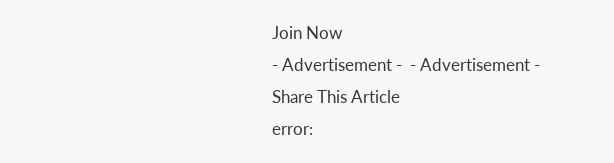Join Now
- Advertisement -  - Advertisement -
Share This Article
error: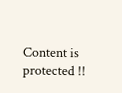Content is protected !!